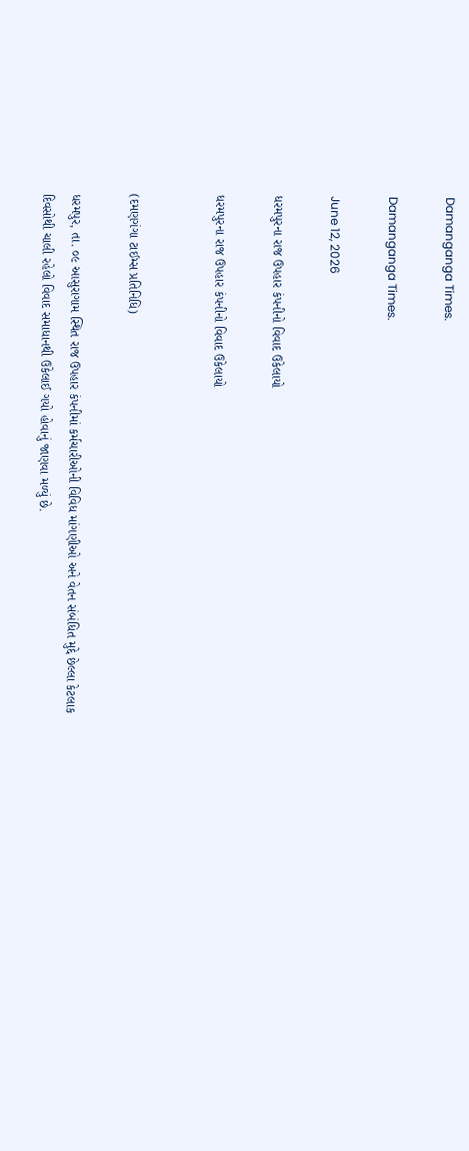Damanganga Times.

Damanganga Times.

June 12, 2026

ધરમપુરના રાજ ઉપહાર કંપનીનો વિવાદ ઉકેલાયો

ધરમપુરના રાજ ઉપહાર કંપનીનો વિવાદ ઉકેલાયો


(દમણગંગા ટાઈમ્સ પ્રતિનિધિ)

ધરમપુર, તા. ૦૯ આસુરાગામ સ્થિત રાજ ઉપહાર કંપનીમાં કર્મચારીઓની વિવિધ માંગણીઓ અને વેતન સંબંધિત મુદ્દે છેલ્લા કેટલાક દિવસોથી ચાલી રહેલો વિવાદ સમાધાનથી ઉકેલાઈ ગયો હોવાનું જાણવા મળ્યું છે.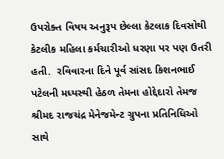ઉપરોક્ત વિષય અનુરૂપ છેલ્લા કેટલાક દિવસોથી કેટલીક મહિલા કર્મચારીઓ ધરણા પર પણ ઉતરી હતી.  રવિવારના દિને પૂર્વ સાંસદ કિશનભાઈ પટેલની મધ્યસ્થી હેઠળ તેમના હોદ્દેદારો તેમજ શ્રીમદ રાજચંદ્ર મેનેજમેન્ટ ગ્રુપના પ્રતિનિધિઓ સાથે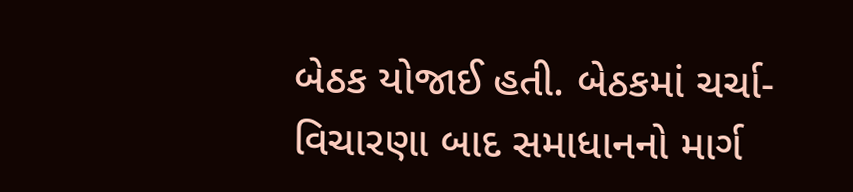બેઠક યોજાઈ હતી. બેઠકમાં ચર્ચા-વિચારણા બાદ સમાધાનનો માર્ગ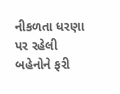નીકળતા ધરણા પર રહેલી બહેનોને ફરી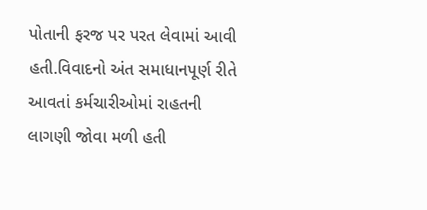પોતાની ફરજ પર પરત લેવામાં આવી હતી.વિવાદનો અંત સમાધાનપૂર્ણ રીતે આવતાં કર્મચારીઓમાં રાહતની લાગણી જોવા મળી હતી